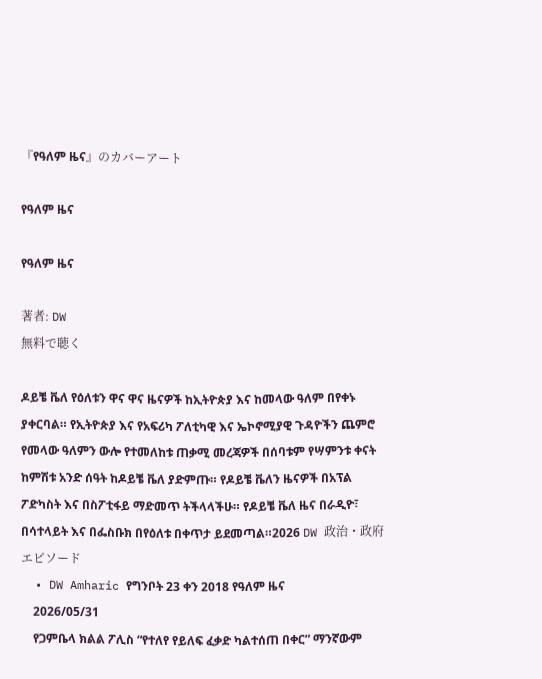『የዓለም ዜና』のカバーアート

የዓለም ዜና

የዓለም ዜና

著者: DW
無料で聴く

ዶይቼ ቬለ የዕለቱን ዋና ዋና ዜናዎች ከኢትዮጵያ እና ከመላው ዓለም በየቀኑ ያቀርባል። የኢትዮጵያ እና የአፍሪካ ፖለቲካዊ እና ኤኮኖሚያዊ ጉዳዮችን ጨምሮ የመላው ዓለምን ውሎ የተመለከቱ ጠቃሚ መረጃዎች በሰባቱም የሣምንቱ ቀናት ከምሽቱ አንድ ሰዓት ከዶይቼ ቬለ ያድምጡ። የዶይቼ ቬለን ዜናዎች በአፕል ፖድካስት እና በስፖቲፋይ ማድመጥ ትችላላችሁ። የዶይቼ ቬለ ዜና በራዲዮ፣ በሳተላይት እና በፌስቡክ በየዕለቱ በቀጥታ ይደመጣል።2026 DW 政治・政府
エピソード
  • DW Amharic የግንቦት 23 ቀን 2018 የዓለም ዜና
    2026/05/31
    የጋምቤላ ክልል ፖሊስ “የተለየ የይለፍ ፈቃድ ካልተሰጠ በቀር” ማንኛውም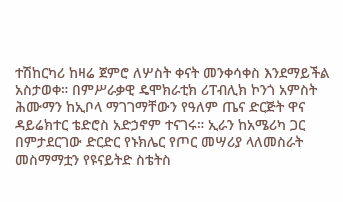ተሽከርካሪ ከዛሬ ጀምሮ ለሦስት ቀናት መንቀሳቀስ እንደማይችል አስታወቀ። በምሥራቃዊ ዴሞክራቲክ ሪፐብሊክ ኮንጎ አምስት ሕሙማን ከኢቦላ ማገገማቸውን የዓለም ጤና ድርጅት ዋና ዳይሬክተር ቴድሮስ አድኃኖም ተናገሩ። ኢራን ከአሜሪካ ጋር በምታደርገው ድርድር የኑክሌር የጦር መሣሪያ ላለመስራት መስማማቷን የዩናይትድ ስቴትስ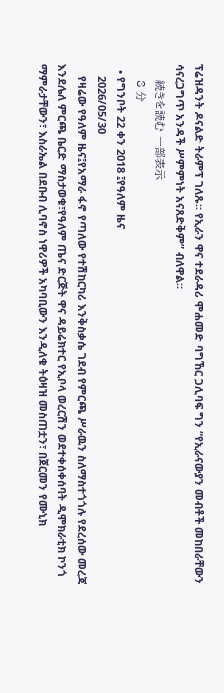ፕሬዝዳንት ዶናልድ ትራምፕ ገለጹ። የኢራን ዋና ተደራዳሪ ሞሐመድ ባግኸር ጋሊባፍ ግን “የኢራናውያን መብቶች መከበራቸውን ሳናረጋግጥ አንዳች ሥምምነት አናጸድቅም” ብለዋል።
    続きを読む 一部表示
    8 分
  • የግንቦት 22 ቀን 2018 ፤የዓለም ዜና
    2026/05/30
    የዛሬው የዓለም ዜና፤የአማራ ፋኖ የጣለው የተሽከርካሪ እንቅስቃሴ ገደብ የምርጫ ሥራዉን ስለማስተጎጎሉ የደረሰው መረጃ እንደሌለ ምርጫ ቤርድ ማስታወቁ፣የዓለም ጤና ድርጅት ዋና ዳይሬክተር የኢቦላ ወረርሽን ወደተቀሰቀሰባት ዲሞክራቲክ ኮንጎ ማምራታቸውን፣ እስራኤል በደቡብ ሊባኖስ ነዋሪዎች አካባቢውን እንዲለቁ ትዕዛዝ መስጠቷን፣ በጀርመን የሙኒክ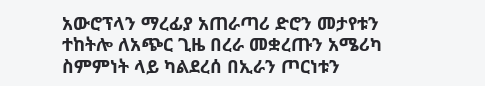አውሮፕላን ማረፊያ አጠራጣሪ ድሮን መታየቱን ተከትሎ ለአጭር ጊዜ በረራ መቋረጡን አሜሪካ ስምምነት ላይ ካልደረሰ በኢራን ጦርነቱን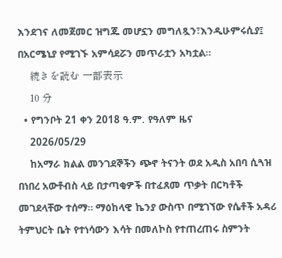እንደገና ለመጀመር ዝግጁ መሆኗን መግለጿን፣እንዲሁምሩሲያ፤ በአርሜኒያ የሚገኙ አምሳደሯን መጥራቷን አካቷል።
    続きを読む 一部表示
    10 分
  • የግንቦት 21 ቀን 2018 ዓ.ም. የዓለም ዜና
    2026/05/29
    ከአማራ ክልል መንገደኞችን ጭኖ ትናንት ወደ አዲስ አበባ ሲጓዝ በነበረ አውቶብስ ላይ በታጣቂዎች በተፈጸመ ጥቃት በርካቶች መገደላቸው ተሰማ። ማዕከላዊ ኬንያ ውስጥ በሚገኘው የሴቶች አዳሪ ትምህርት ቤት የተነሳውን እሳት በመለኮስ የተጠረጠሩ ስምንት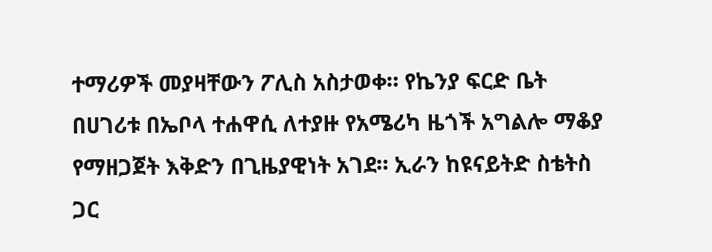ተማሪዎች መያዛቸውን ፖሊስ አስታወቀ። የኬንያ ፍርድ ቤት በሀገሪቱ በኤቦላ ተሐዋሲ ለተያዙ የአሜሪካ ዜጎች አግልሎ ማቆያ የማዘጋጀት እቅድን በጊዜያዊነት አገደ። ኢራን ከዩናይትድ ስቴትስ ጋር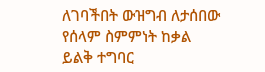ለገባችበት ውዝግብ ለታሰበው የሰላም ስምምነት ከቃል ይልቅ ተግባር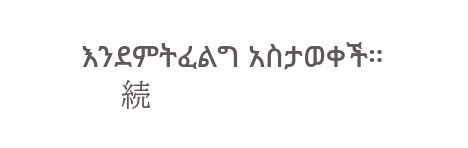እንደምትፈልግ አስታወቀች።
    続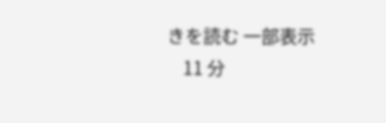きを読む 一部表示
    11 分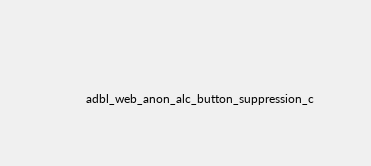adbl_web_anon_alc_button_suppression_c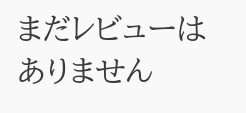まだレビューはありません